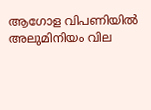ആഗോള വിപണിയില്‍ അലുമിനിയം വില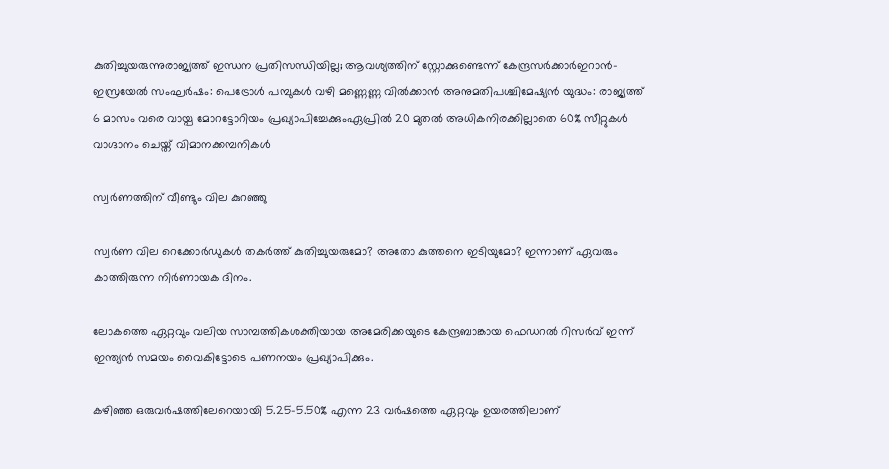കുതിച്ചുയരുന്നുരാജ്യത്ത് ഇന്ധന പ്രതിസന്ധിയില്ല; ആവശ്യത്തിന് സ്റ്റോക്കുണ്ടെന്ന് കേന്ദ്രസര്‍ക്കാര്‍ഇറാൻ-ഇസ്രയേൽ സംഘർഷം: പെട്രോൾ പമ്പുകൾ വഴി മണ്ണെണ്ണ വിൽക്കാൻ അനുമതിപശ്ചിമേഷ്യൻ യുദ്ധം: രാജ്യത്ത് 6 മാസം വരെ വായ്പ മോറട്ടോറിയം പ്രഖ്യാപിച്ചേക്കുംഏപ്രിൽ 20 മുതൽ അധികനിരക്കില്ലാതെ 60% സീറ്റുകൾ വാഗ്ദാനം ചെയ്ത് വിമാനക്കമ്പനികൾ

സ്വർണത്തിന് വീണ്ടും വില കുറഞ്ഞു

സ്വർണ വില റെക്കോർഡുകൾ തകർത്ത് കുതിച്ചുയരുമോ? അതോ കുത്തനെ ഇടിയുമോ? ഇന്നാണ് ഏവരും കാത്തിരുന്ന നിർണായക ദിനം.

ലോകത്തെ ഏറ്റവും വലിയ സാമ്പത്തികശക്തിയായ അമേരിക്കയുടെ കേന്ദ്രബാങ്കായ ഫെഡറൽ റിസർവ് ഇന്ന് ഇന്ത്യൻ സമയം വൈകിട്ടോടെ പണനയം പ്രഖ്യാപിക്കും.

കഴിഞ്ഞ ഒരുവർഷത്തിലേറെയായി 5.25-5.50% എന്ന 23 വർഷത്തെ ഏറ്റവും ഉയരത്തിലാണ്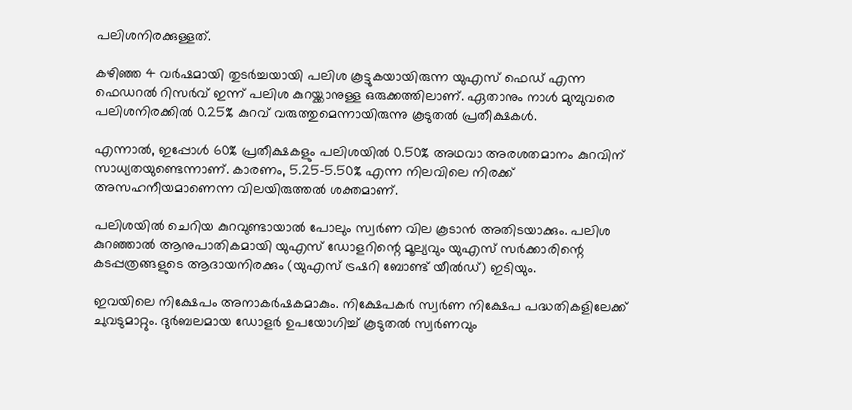പലിശനിരക്കുള്ളത്.

കഴിഞ്ഞ 4 വർഷമായി തുടർച്ചയായി പലിശ കൂട്ടുകയായിരുന്ന യുഎസ് ഫെഡ് എന്ന ഫെഡറൽ റിസർവ് ഇന്ന് പലിശ കുറയ്ക്കാനുള്ള ഒരുക്കത്തിലാണ്. ഏതാനും നാൾ മുമ്പുവരെ പലിശനിരക്കിൽ 0.25% കുറവ് വരുത്തുമെന്നായിരുന്നു കൂടുതൽ പ്രതീക്ഷകൾ.

എന്നാൽ, ഇപ്പോൾ 60% പ്രതീക്ഷകളും പലിശയിൽ 0.50% അഥവാ അരശതമാനം കുറവിന് സാധ്യതയുണ്ടെന്നാണ്. കാരണം, 5.25-5.50% എന്ന നിലവിലെ നിരക്ക് അസഹനീയമാണെന്ന വിലയിരുത്തൽ ശക്തമാണ്.

പലിശയിൽ ചെറിയ കുറവുണ്ടായാൽ പോലും സ്വർണ വില കൂടാൻ അതിടയാക്കും. പലിശ കുറഞ്ഞാൽ ആനുപാതികമായി യുഎസ് ഡോളറിന്റെ മൂല്യവും യുഎസ് സർക്കാരിന്റെ കടപ്പത്രങ്ങളുടെ ആദായനിരക്കും (യുഎസ് ട്രഷറി ബോണ്ട് യീൽഡ്) ഇടിയും.

ഇവയിലെ നിക്ഷേപം അനാകർഷകമാകും. നിക്ഷേപകർ സ്വർണ നിക്ഷേപ പദ്ധതികളിലേക്ക് ചുവടുമാറ്റും. ദുർബലമായ ഡോളർ ഉപയോഗിച്ച് കൂടുതൽ സ്വർണവും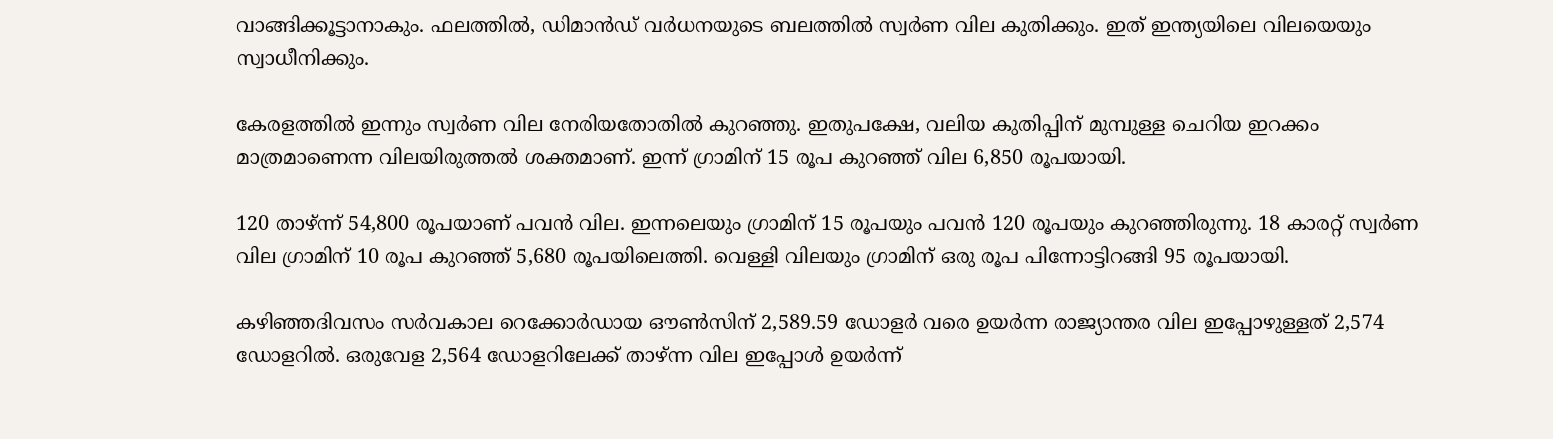വാങ്ങിക്കൂട്ടാനാകും. ഫലത്തിൽ, ഡിമാൻഡ് വർധനയുടെ ബലത്തിൽ സ്വർണ വില കുതിക്കും. ഇത് ഇന്ത്യയിലെ വിലയെയും സ്വാധീനിക്കും.

കേരളത്തിൽ ഇന്നും സ്വർണ വില നേരിയതോതിൽ കുറഞ്ഞു. ഇതുപക്ഷേ, വലിയ കുതിപ്പിന് മുമ്പുള്ള ചെറിയ ഇറക്കം മാത്രമാണെന്ന വിലയിരുത്തൽ ശക്തമാണ്. ഇന്ന് ഗ്രാമിന് 15 രൂപ കുറഞ്ഞ് വില 6,850 രൂപയായി.

120 താഴ്ന്ന് 54,800 രൂപയാണ് പവൻ വില. ഇന്നലെയും ഗ്രാമിന് 15 രൂപയും പവൻ 120 രൂപയും കുറഞ്ഞിരുന്നു. 18 കാരറ്റ് സ്വർണ വില ഗ്രാമിന് 10 രൂപ കുറഞ്ഞ് 5,680 രൂപയിലെത്തി. വെള്ളി വിലയും ഗ്രാമിന് ഒരു രൂപ പിന്നോട്ടിറങ്ങി 95 രൂപയായി.

കഴിഞ്ഞദിവസം സർവകാല റെക്കോർഡായ ഔൺസിന് 2,589.59 ഡോളർ വരെ ഉയർന്ന രാജ്യാന്തര വില ഇപ്പോഴുള്ളത് 2,574 ഡോളറിൽ. ഒരുവേള 2,564 ഡോളറിലേക്ക് താഴ്ന്ന വില ഇപ്പോൾ ഉയർന്ന്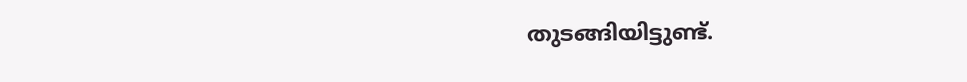തുടങ്ങിയിട്ടുണ്ട്.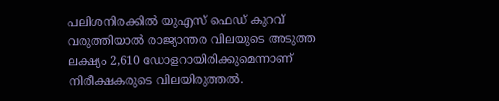പലിശനിരക്കിൽ യുഎസ് ഫെഡ് കുറവ് വരുത്തിയാൽ രാജ്യാന്തര വിലയുടെ അടുത്ത ലക്ഷ്യം 2,610 ഡോളറായിരിക്കുമെന്നാണ് നിരീക്ഷകരുടെ വിലയിരുത്തൽ.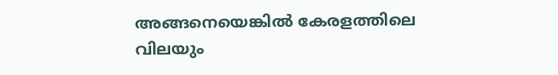അങ്ങനെയെങ്കിൽ കേരളത്തിലെ വിലയും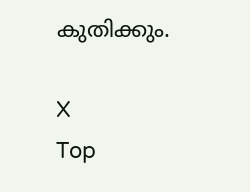കുതിക്കും.

X
Top